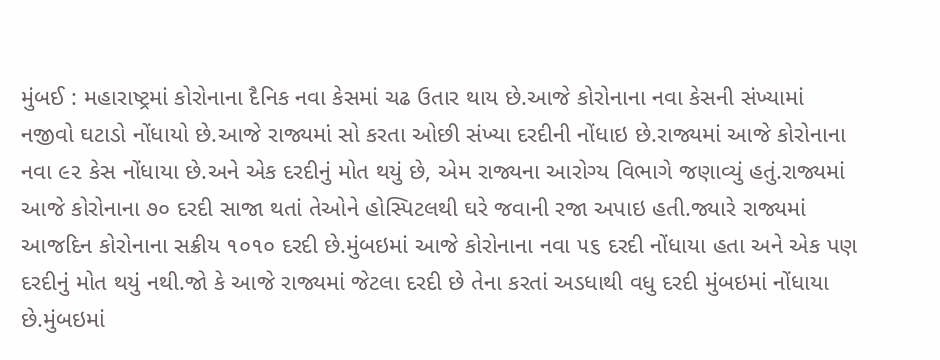મુંબઈ : મહારાષ્ટ્રમાં કોરોનાના દૈનિક નવા કેસમાં ચઢ ઉતાર થાય છે.આજે કોરોનાના નવા કેસની સંખ્યામાં નજીવો ઘટાડો નોંધાયો છે.આજે રાજ્યમાં સો કરતા ઓછી સંખ્યા દરદીની નોંધાઇ છે.રાજ્યમાં આજે કોરોનાના નવા ૯૨ કેસ નોંધાયા છે.અને એક દરદીનું મોત થયું છે, એમ રાજ્યના આરોગ્ય વિભાગે જણાવ્યું હતું.રાજ્યમાં આજે કોરોનાના ૭૦ દરદી સાજા થતાં તેઓને હોસ્પિટલથી ઘરે જવાની રજા અપાઇ હતી.જ્યારે રાજ્યમાં આજદિન કોરોનાના સક્રીય ૧૦૧૦ દરદી છે.મુંબઇમાં આજે કોરોનાના નવા ૫૬ દરદી નોંધાયા હતા અને એક પણ દરદીનું મોત થયું નથી.જો કે આજે રાજ્યમાં જેટલા દરદી છે તેના કરતાં અડધાથી વધુ દરદી મુંબઇમાં નોંધાયા છે.મુંબઇમાં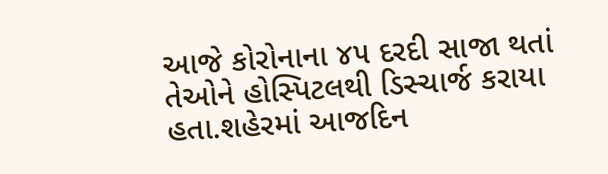આજે કોરોનાના ૪૫ દરદી સાજા થતાં તેઓને હોસ્પિટલથી ડિસ્ચાર્જ કરાયા હતા.શહેરમાં આજદિન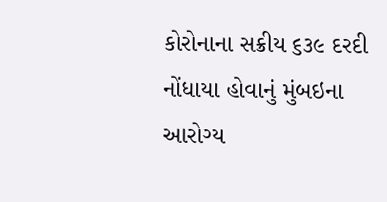કોરોનાના સક્રીય ૬૩૯ દરદી નોંધાયા હોવાનું મુંબઇના આરોગ્ય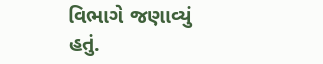વિભાગે જણાવ્યું હતું.